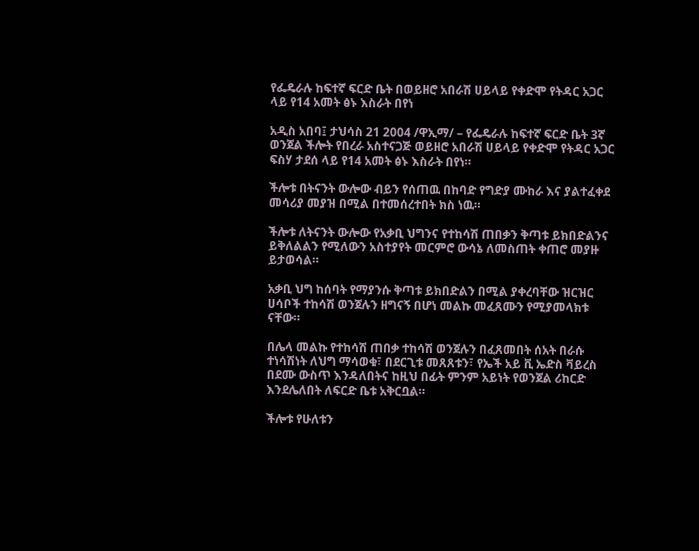የፌዴራሉ ከፍተኛ ፍርድ ቤት በወይዘሮ አበራሽ ሀይላይ የቀድሞ የትዳር አጋር ላይ የ14 አመት ፅኑ እስራት በየነ

አዲስ አበባ፤ ታህሳስ 21 2004 /ዋኢማ/ – የፌዴራሉ ከፍተኛ ፍርድ ቤት 3ኛ ወንጀል ችሎት የበረራ አስተናጋጅ ወይዘሮ አበራሽ ሀይላይ የቀድሞ የትዳር አጋር ፍስሃ ታደሰ ላይ የ14 አመት ፅኑ እስራት በየነ።

ችሎቱ በትናንት ውሎው ብይን የሰጠዉ በከባድ የግድያ ሙከራ እና ያልተፈቀደ መሳሪያ መያዝ በሚል በተመሰረተበት ክስ ነዉ።

ችሎቱ ለትናንት ውሎው የአቃቢ ህግንና የተከሳሽ ጠበቃን ቅጣቱ ይክበድልንና ይቅለልልን የሚለውን አስተያየት መርምሮ ውሳኔ ለመስጠት ቀጠሮ መያዙ ይታወሳል።

አቃቢ ህግ ከሰባት የማያንሱ ቅጣቱ ይክበድልን በሚል ያቀረባቸው ዝርዝር ሀሳቦች ተከሳሽ ወንጀሉን ዘግናኝ በሆነ መልኩ መፈጸሙን የሚያመላክቱ ናቸው።

በሌላ መልኩ የተከሳሽ ጠበቃ ተከሳሽ ወንጀሉን በፈጸመበት ሰአት በራሱ ተነሳሽነት ለህግ ማሳወቁ፣ በደርጊቱ መጸጸቱን፣ የኤች አይ ቪ ኤድስ ቫይረስ በደሙ ውስጥ እንዳለበትና ከዚህ በፊት ምንም አይነት የወንጀል ሪከርድ እንደሌለበት ለፍርድ ቤቱ አቅርቧል።

ችሎቱ የሁለቱን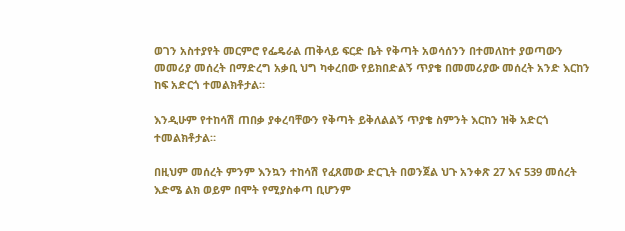ወገን አስተያየት መርምሮ የፌዴራል ጠቅላይ ፍርድ ቤት የቅጣት አወሳሰንን በተመለከተ ያወጣውን መመሪያ መሰረት በማድረግ አቃቢ ህግ ካቀረበው የይክበድልኝ ጥያቄ በመመሪያው መሰረት አንድ እርከን ከፍ አድርጎ ተመልክቶታል።

እንዲሁም የተከሳሽ ጠበቃ ያቀረባቸውን የቅጣት ይቅለልልኝ ጥያቄ ስምንት እርከን ዝቅ አድርጎ ተመልክቶታል።

በዚህም መሰረት ምንም እንኳን ተከሳሽ የፈጸመው ድርጊት በወንጀል ህጉ አንቀጽ 27 እና 539 መሰረት እድሜ ልክ ወይም በሞት የሚያስቀጣ ቢሆንም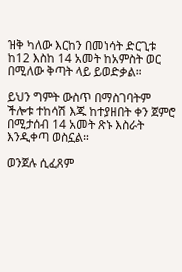ዝቅ ካለው እርከን በመነሳት ድርጊቱ ከ12 እስከ 14 አመት ከአምስት ወር በሚለው ቅጣት ላይ ይወድቃል።

ይህን ግምት ውስጥ በማስገባትም ችሎቱ ተከሳሽ እጁ ከተያዘበት ቀን ጀምሮ በሚታሰብ 14 አመት ጽኑ እስራት እንዲቀጣ ወስኗል።

ወንጀሉ ሲፈጸም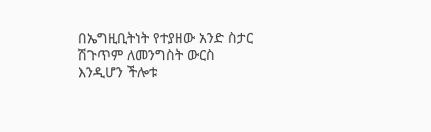በኤግዚቢትነት የተያዘው አንድ ስታር ሽጉጥም ለመንግስት ውርስ እንዲሆን ችሎቱ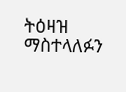ትዕዛዝ ማስተላለፉን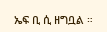ኤፍ ቢ ሲ ዘግቧል ።